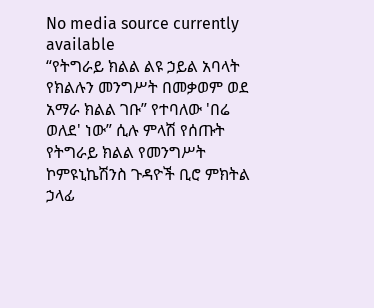No media source currently available
“የትግራይ ክልል ልዩ ኃይል አባላት የክልሉን መንግሥት በመቃወም ወደ አማራ ክልል ገቡ” የተባለው 'በሬ ወለደ' ነው” ሲሉ ምላሽ የሰጡት የትግራይ ክልል የመንግሥት ኮምዩኒኬሽንስ ጉዳዮች ቢሮ ምክትል ኃላፊ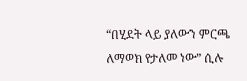“በሂደት ላይ ያለውን ምርጫ ለማወክ የታለመ ነው” ሲሉ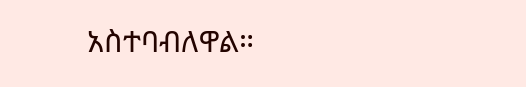አስተባብለዋል።